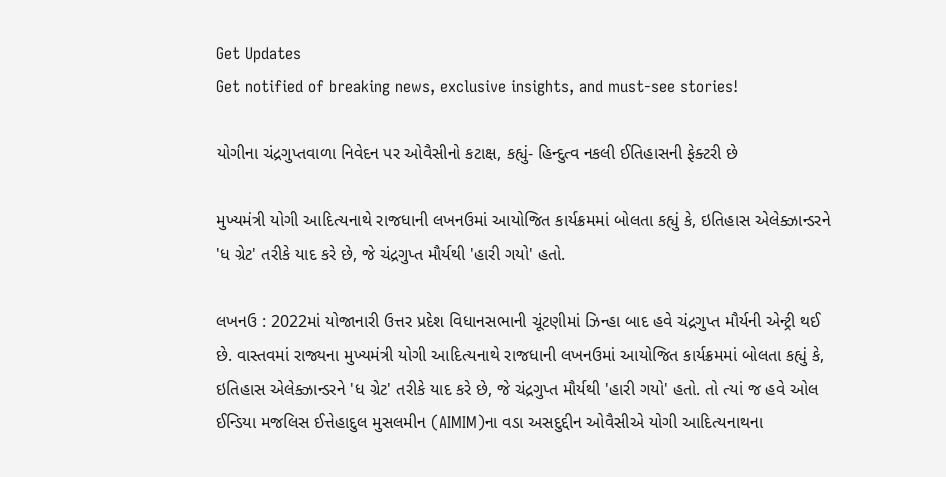Get Updates
Get notified of breaking news, exclusive insights, and must-see stories!

યોગીના ચંદ્રગુપ્તવાળા નિવેદન પર ઓવૈસીનો કટાક્ષ, કહ્યું- હિન્દુત્વ નકલી ઈતિહાસની ફેક્ટરી છે

મુખ્યમંત્રી યોગી આદિત્યનાથે રાજધાની લખનઉમાં આયોજિત કાર્યક્રમમાં બોલતા કહ્યું કે, ઇતિહાસ એલેક્ઝાન્ડરને 'ધ ગ્રેટ' તરીકે યાદ કરે છે, જે ચંદ્રગુપ્ત મૌર્યથી 'હારી ગયો' હતો.

લખનઉ : 2022માં યોજાનારી ઉત્તર પ્રદેશ વિધાનસભાની ચૂંટણીમાં ઝિન્હા બાદ હવે ચંદ્રગુપ્ત મૌર્યની એન્ટ્રી થઈ છે. વાસ્તવમાં રાજ્યના મુખ્યમંત્રી યોગી આદિત્યનાથે રાજધાની લખનઉમાં આયોજિત કાર્યક્રમમાં બોલતા કહ્યું કે, ઇતિહાસ એલેક્ઝાન્ડરને 'ધ ગ્રેટ' તરીકે યાદ કરે છે, જે ચંદ્રગુપ્ત મૌર્યથી 'હારી ગયો' હતો. તો ત્યાં જ હવે ઓલ ઈન્ડિયા મજલિસ ઈત્તેહાદુલ મુસલમીન (AIMIM)ના વડા અસદુદ્દીન ઓવૈસીએ યોગી આદિત્યનાથના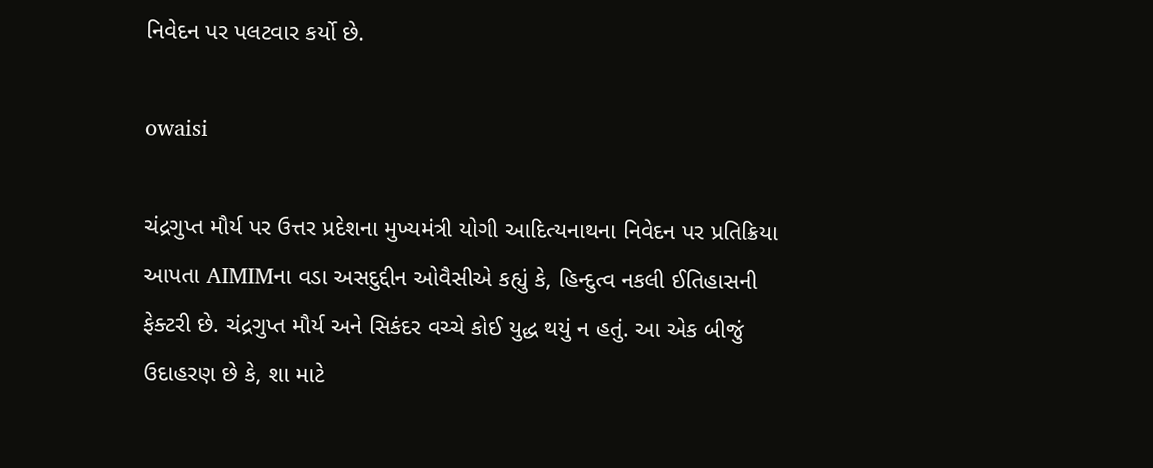નિવેદન પર પલટવાર કર્યો છે.

owaisi

ચંદ્રગુપ્ત મૌર્ય પર ઉત્તર પ્રદેશના મુખ્યમંત્રી યોગી આદિત્યનાથના નિવેદન પર પ્રતિક્રિયા આપતા AIMIMના વડા અસદુદ્દીન ઓવૈસીએ કહ્યું કે, હિન્દુત્વ નકલી ઈતિહાસની ફેક્ટરી છે. ચંદ્રગુપ્ત મૌર્ય અને સિકંદર વચ્ચે કોઈ યુદ્ધ થયું ન હતું. આ એક બીજું ઉદાહરણ છે કે, શા માટે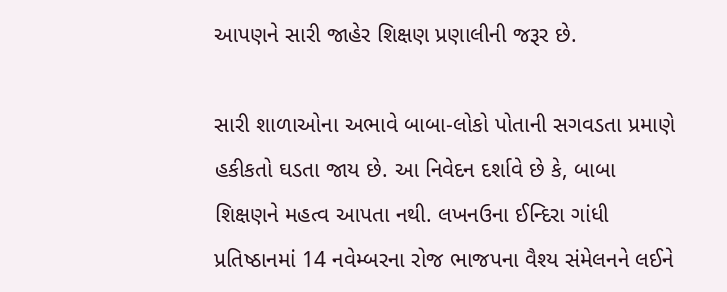આપણને સારી જાહેર શિક્ષણ પ્રણાલીની જરૂર છે.

સારી શાળાઓના અભાવે બાબા-લોકો પોતાની સગવડતા પ્રમાણે હકીકતો ઘડતા જાય છે. આ નિવેદન દર્શાવે છે કે, બાબા શિક્ષણને મહત્વ આપતા નથી. લખનઉના ઈન્દિરા ગાંધી પ્રતિષ્ઠાનમાં 14 નવેમ્બરના રોજ ભાજપના વૈશ્ય સંમેલનને લઈને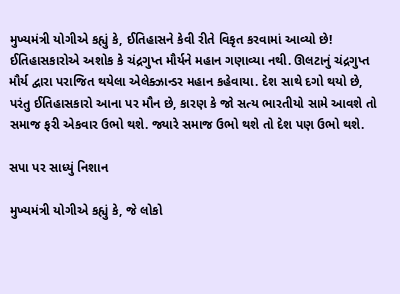મુખ્યમંત્રી યોગીએ કહ્યું કે, ઈતિહાસને કેવી રીતે વિકૃત કરવામાં આવ્યો છે! ઈતિહાસકારોએ અશોક કે ચંદ્રગુપ્ત મૌર્યને મહાન ગણાવ્યા નથી. ઊલટાનું ચંદ્રગુપ્ત મૌર્ય દ્વારા પરાજિત થયેલા એલેક્ઝાન્ડર મહાન કહેવાયા. દેશ સાથે દગો થયો છે, પરંતુ ઈતિહાસકારો આના પર મૌન છે, કારણ કે જો સત્ય ભારતીયો સામે આવશે તો સમાજ ફરી એકવાર ઉભો થશે. જ્યારે સમાજ ઉભો થશે તો દેશ પણ ઉભો થશે.

સપા પર સાધ્યું નિશાન

મુખ્યમંત્રી યોગીએ કહ્યું કે, જે લોકો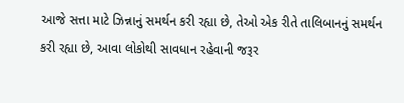આજે સત્તા માટે ઝિન્નાનું સમર્થન કરી રહ્યા છે, તેઓ એક રીતે તાલિબાનનું સમર્થન કરી રહ્યા છે, આવા લોકોથી સાવધાન રહેવાની જરૂર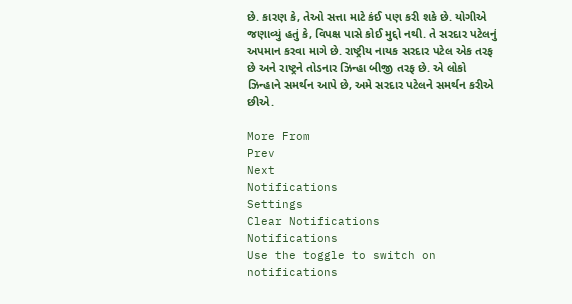છે. કારણ કે, તેઓ સત્તા માટે કંઈ પણ કરી શકે છે. યોગીએ જણાવ્યું હતું કે, વિપક્ષ પાસે કોઈ મુદ્દો નથી. તે સરદાર પટેલનું અપમાન કરવા માગે છે. રાષ્ટ્રીય નાયક સરદાર પટેલ એક તરફ છે અને રાષ્ટ્રને તોડનાર ઝિન્હા બીજી તરફ છે. એ લોકો ઝિન્હાને સમર્થન આપે છે, અમે સરદાર પટેલને સમર્થન કરીએ છીએ.

More From
Prev
Next
Notifications
Settings
Clear Notifications
Notifications
Use the toggle to switch on notifications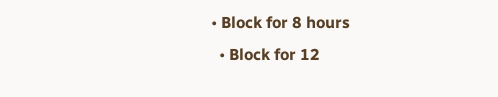• Block for 8 hours
  • Block for 12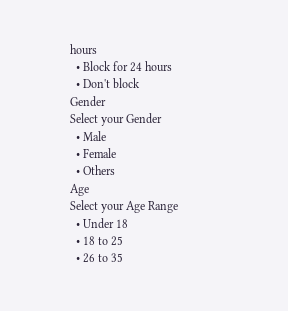hours
  • Block for 24 hours
  • Don't block
Gender
Select your Gender
  • Male
  • Female
  • Others
Age
Select your Age Range
  • Under 18
  • 18 to 25
  • 26 to 35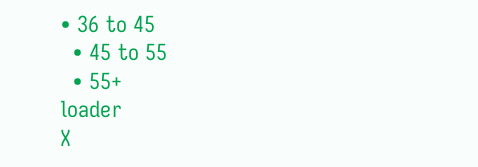• 36 to 45
  • 45 to 55
  • 55+
loader
X